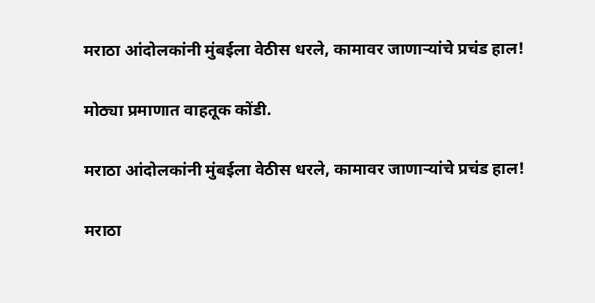मराठा आंदोलकांनी मुंबईला वेठीस धरले, कामावर जाणाऱ्यांचे प्रचंड हाल!

मोठ्या प्रमाणात वाहतूक कोंडी.

मराठा आंदोलकांनी मुंबईला वेठीस धरले, कामावर जाणाऱ्यांचे प्रचंड हाल!

मराठा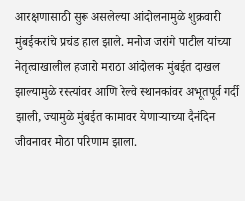आरक्षणासाठी सुरू असलेल्या आंदोलनामुळे शुक्रवारी मुंबईकरांचे प्रचंड हाल झाले. मनोज जरांगे पाटील यांच्या नेतृत्वाखालील हजारो मराठा आंदोलक मुंबईत दाखल झाल्यामुळे रस्त्यांवर आणि रेल्वे स्थानकांवर अभूतपूर्व गर्दी झाली, ज्यामुळे मुंबईत कामावर येणाऱ्याच्या दैनंदिन जीवनावर मोठा परिणाम झाला.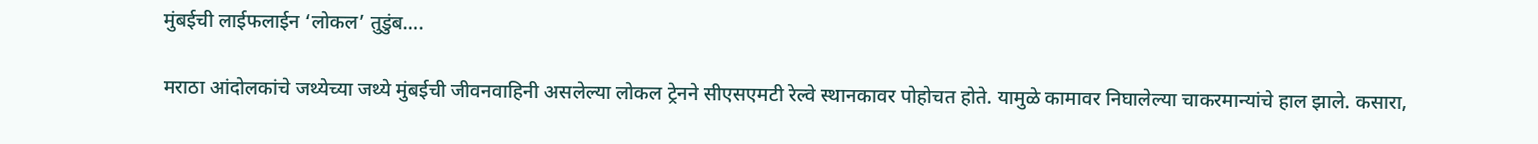मुंबईची लाईफलाईन ‘लोकल’ तुडुंब….

मराठा आंदोलकांचे जथ्येच्या जथ्ये मुंबईची जीवनवाहिनी असलेल्या लोकल ट्रेनने सीएसएमटी रेल्वे स्थानकावर पोहोचत होते. यामुळे कामावर निघालेल्या चाकरमान्यांचे हाल झाले. कसारा,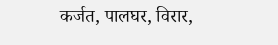कर्जत, पालघर, विरार,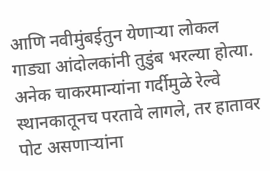आणि नवीमुंबईतुन येणाऱ्या लोकल गाड्या आंदोलकांनी तुडुंब भरल्या होत्या. अनेक चाकरमान्यांना गर्दीमुळे रेल्वे स्थानकातूनच परतावे लागले, तर हातावर पोट असणाऱ्यांना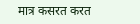मात्र कसरत करत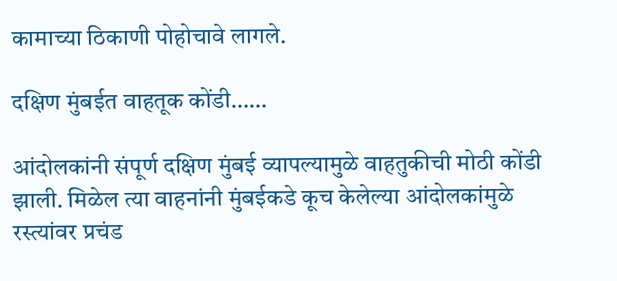कामाच्या ठिकाणी पोहोचावे लागले.

दक्षिण मुंबईत वाहतूक कोंडी……

आंदोलकांनी संपूर्ण दक्षिण मुंबई व्यापल्यामुळे वाहतुकीची मोठी कोंडी झाली. मिळेल त्या वाहनांनी मुंबईकडे कूच केलेल्या आंदोलकांमुळे रस्त्यांवर प्रचंड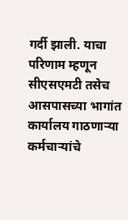गर्दी झाली. याचा परिणाम म्हणून सीएसएमटी तसेच आसपासच्या भागांत कार्यालय गाठणाऱ्या कर्मचाऱ्यांचे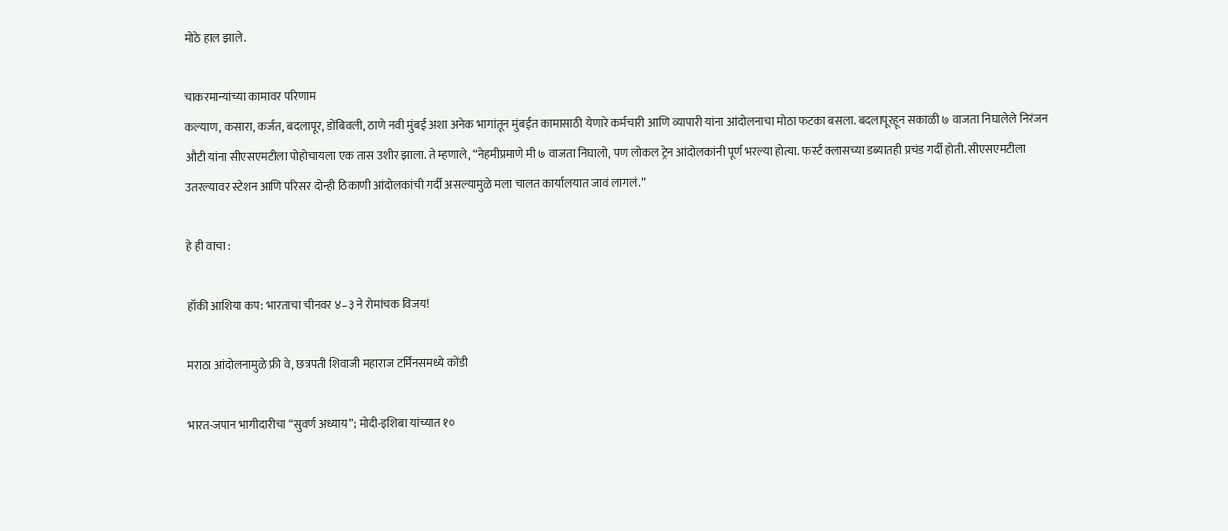मोठे हाल झाले.

चाकरमान्यांच्या कामावर परिणाम
कल्याण, कसारा, कर्जत, बदलापूर, डोंबिवली, ठाणे नवी मुंबई अशा अनेक भागांतून मुंबईत कामासाठी येणारे कर्मचारी आणि व्यापारी यांना आंदोलनाचा मोठा फटका बसला. बदलापूरहून सकाळी ७ वाजता निघालेले निरंजन औटी यांना सीएसएमटीला पोहोचायला एक तास उशीर झाला. ते म्हणाले, “नेहमीप्रमाणे मी ७ वाजता निघालो, पण लोकल ट्रेन आंदोलकांनी पूर्ण भरल्या होत्या. फर्स्ट क्लासच्या डब्यातही प्रचंड गर्दी होती. सीएसएमटीला उतरल्यावर स्टेशन आणि परिसर दोन्ही ठिकाणी आंदोलकांची गर्दी असल्यामुळे मला चालत कार्यालयात जावं लागलं.”

हे ही वाचा :

हॉकी आशिया कप: भारताचा चीनवर ४–३ ने रोमांचक विजय!

मराठा आंदोलनामुळे फ्री वे, छत्रपती शिवाजी महाराज टर्मिनसमध्ये कोंडी

भारत-जपान भागीदारीचा “सुवर्ण अध्याय”; मोदी-इशिबा यांच्यात १०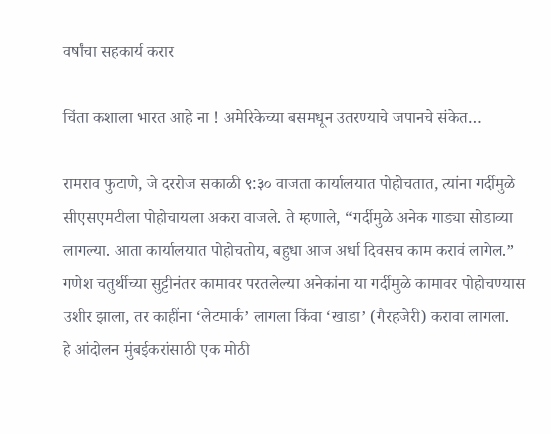वर्षांचा सहकार्य करार

चिंता कशाला भारत आहे ना ! अमेरिकेच्या बसमधून उतरण्याचे जपानचे संकेत…

रामराव फुटाणे, जे दररोज सकाळी ९:३० वाजता कार्यालयात पोहोचतात, त्यांना गर्दीमुळे सीएसएमटीला पोहोचायला अकरा वाजले. ते म्हणाले, “गर्दीमुळे अनेक गाड्या सोडाव्या लागल्या. आता कार्यालयात पोहोचतोय, बहुधा आज अर्धा दिवसच काम करावं लागेल.” गणेश चतुर्थीच्या सुट्टीनंतर कामावर परतलेल्या अनेकांना या गर्दीमुळे कामावर पोहोचण्यास उशीर झाला, तर काहींना ‘लेटमार्क’ लागला किंवा ‘खाडा’ (गैरहजेरी) करावा लागला.
हे आंदोलन मुंबईकरांसाठी एक मोठी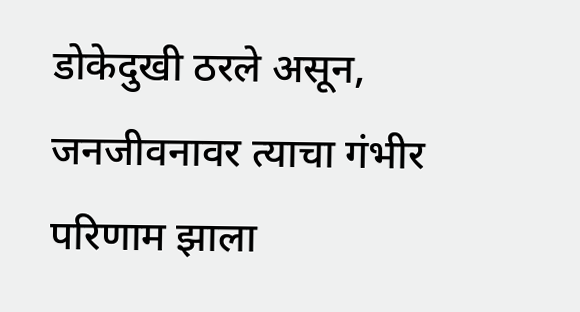डोकेदुखी ठरले असून, जनजीवनावर त्याचा गंभीर परिणाम झाला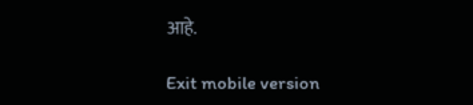आहे.

Exit mobile version